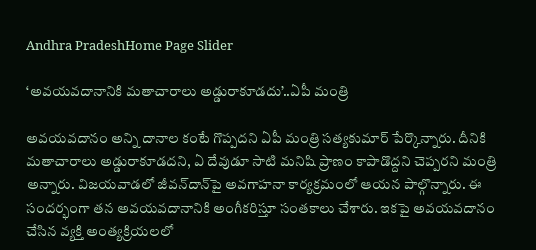Andhra PradeshHome Page Slider

‘అవయవదానానికి మతాచారాలు అడ్డురాకూడదు’..ఏపీ మంత్రి

అవయవదానం అన్ని దానాల కంటే గొప్పదని ఏపీ మంత్రి సత్యకుమార్ పేర్కొన్నారు. దీనికి మతాచారాలు అడ్డురాకూడదని, ఏ దేవుడూ సాటి మనిషి ప్రాణం కాపాడొద్దని చెప్పరని మంత్రి అన్నారు. విజయవాడలో జీవన్‌దాన్‌పై అవగాహనా కార్యక్రమంలో ఆయన పాల్గొన్నారు. ఈ సందర్భంగా తన అవయవదానానికి అంగీకరిస్తూ సంతకాలు చేశారు. ఇకపై అవయవదానం చేసిన వ్యక్తి అంత్యక్రియలలో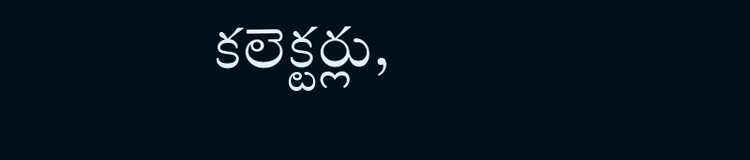కలెక్టర్లు,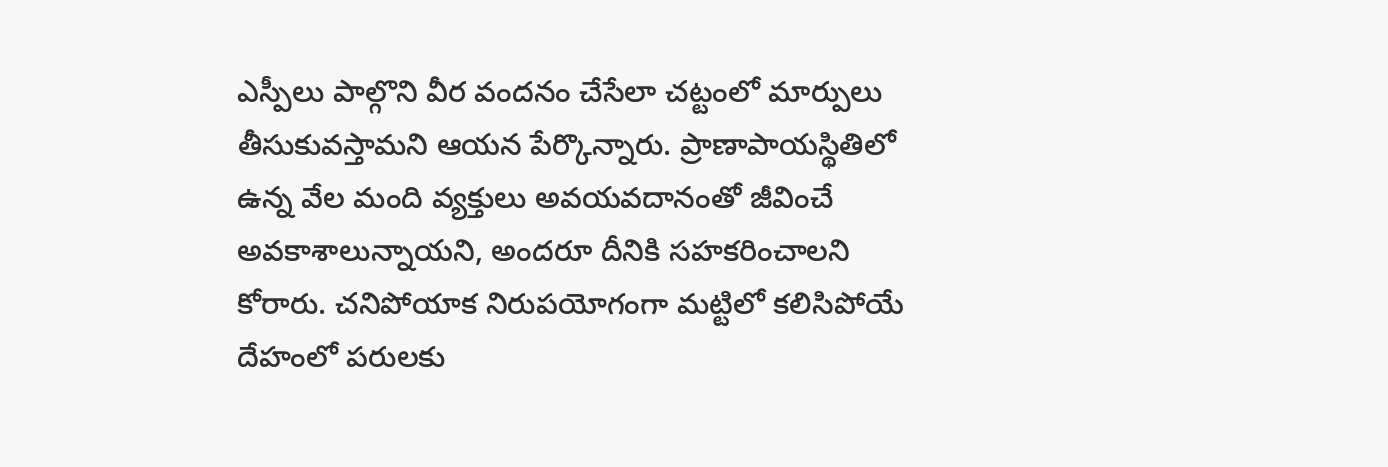ఎస్పీలు పాల్గొని వీర వందనం చేసేలా చట్టంలో మార్పులు తీసుకువస్తామని ఆయన పేర్కొన్నారు. ప్రాణాపాయస్థితిలో ఉన్న వేల మంది వ్యక్తులు అవయవదానంతో జీవించే అవకాశాలున్నాయని, అందరూ దీనికి సహకరించాలని కోరారు. చనిపోయాక నిరుపయోగంగా మట్టిలో కలిసిపోయే దేహంలో పరులకు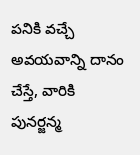పనికి వచ్చే అవయవాన్ని దానం చేస్తే, వారికి పునర్జన్మ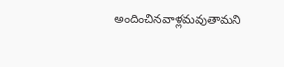అందించినవాళ్లమవుతామని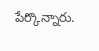పేర్కొన్నారు.